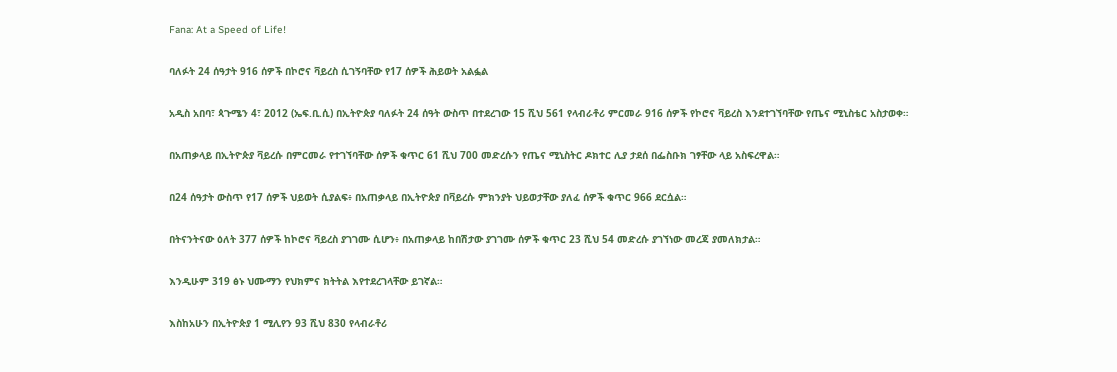Fana: At a Speed of Life!

ባለፉት 24 ሰዓታት 916 ሰዎች በኮሮና ቫይረስ ሲገኝባቸው የ17 ሰዎች ሕይወት አልፏል

አዲስ አበባ፣ ጳጉሜን 4፣ 2012 (ኤፍ.ቢ.ሲ) በኢትዮጵያ ባለፉት 24 ሰዓት ውስጥ በተደረገው 15 ሺህ 561 የላብራቶሪ ምርመራ 916 ሰዎች የኮሮና ቫይረስ እንደተገኘባቸው የጤና ሚኒስቴር አስታወቀ።

በአጠቃላይ በኢትዮጵያ ቫይረሱ በምርመራ የተገኘባቸው ሰዎች ቁጥር 61 ሺህ 700 መድረሱን የጤና ሚኒስትር ዶክተር ሊያ ታደሰ በፌስቡክ ገፃቸው ላይ አስፍረዋል።

በ24 ሰዓታት ውስጥ የ17 ሰዎች ህይወት ሲያልፍ፥ በአጠቃላይ በኢትዮጵያ በቫይረሱ ምክንያት ህይወታቸው ያለፈ ሰዎች ቁጥር 966 ደርሷል።

በትናንትናው ዕለት 377 ሰዎች ከኮሮና ቫይረስ ያገገሙ ሲሆን፥ በአጠቃላይ ከበሽታው ያገገሙ ሰዎች ቁጥር 23 ሺህ 54 መድረሱ ያገኘነው መረጃ ያመለክታል።

እንዲሁም 319 ፅኑ ህሙማን የህክምና ክትትል እየተደረገላቸው ይገኛል።

እስከአሁን በኢትዮጵያ 1 ሚሊየን 93 ሺህ 830 የላብራቶሪ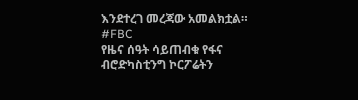እንደተረገ መረጃው አመልክቷል።
#FBC
የዜና ሰዓት ሳይጠብቁ የፋና ብሮድካስቲንግ ኮርፖሬትን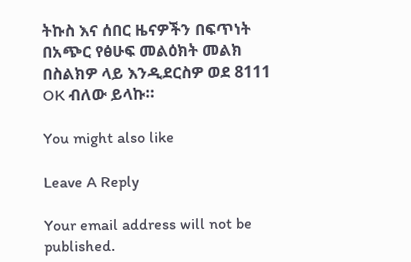ትኩስ እና ሰበር ዜናዎችን በፍጥነት በአጭር የፅሁፍ መልዕክት መልክ በስልክዎ ላይ እንዲደርስዎ ወደ 8111 OK ብለው ይላኩ።

You might also like

Leave A Reply

Your email address will not be published.